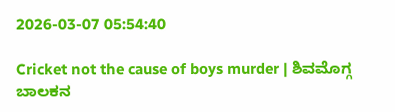2026-03-07 05:54:40

Cricket not the cause of boys murder | ಶಿವಮೊಗ್ಗ ಬಾಲಕನ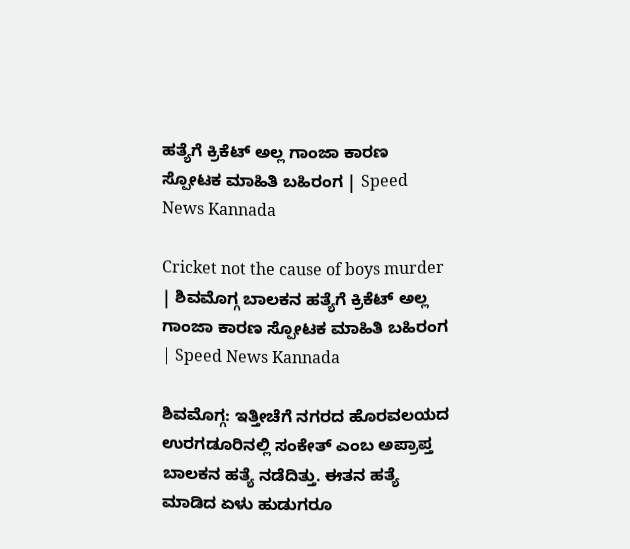ಹತ್ಯೆಗೆ ಕ್ರಿಕೆಟ್‌ ಅಲ್ಲ ಗಾಂಜಾ ಕಾರಣ ಸ್ಪೋಟಕ ಮಾಹಿತಿ ಬಹಿರಂಗ | Speed News Kannada

Cricket not the cause of boys murder | ಶಿವಮೊಗ್ಗ ಬಾಲಕನ ಹತ್ಯೆಗೆ ಕ್ರಿಕೆಟ್‌ ಅಲ್ಲ ಗಾಂಜಾ ಕಾರಣ ಸ್ಪೋಟಕ ಮಾಹಿತಿ ಬಹಿರಂಗ | Speed News Kannada

ಶಿವಮೊಗ್ಗ: ಇತ್ತೀಚೆಗೆ ನಗರದ ಹೊರವಲಯದ ಉರಗಡೂರಿನಲ್ಲಿ ಸಂಕೇತ್‌ ಎಂಬ ಅಪ್ರಾಪ್ತ ಬಾಲಕನ ಹತ್ಯೆ ನಡೆದಿತ್ತು. ಈತನ ಹತ್ಯೆ ಮಾಡಿದ ಏಳು ಹುಡುಗರೂ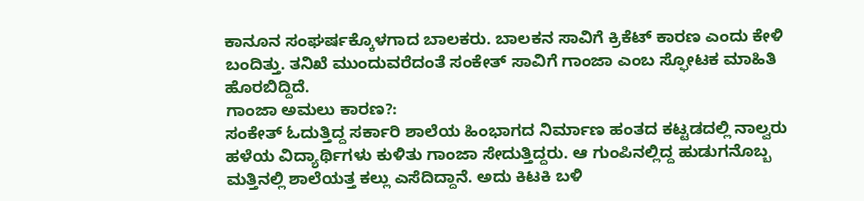ಕಾನೂನ ಸಂಘರ್ಷಕ್ಕೊಳಗಾದ ಬಾಲಕರು. ಬಾಲಕನ ಸಾವಿಗೆ ಕ್ರಿಕೆಟ್‌ ಕಾರಣ ಎಂದು ಕೇಳಿ ಬಂದಿತ್ತು. ತನಿಖೆ ಮುಂದುವರೆದಂತೆ ಸಂಕೇತ್ ಸಾವಿಗೆ ಗಾಂಜಾ ಎಂಬ ಸ್ಫೋಟಕ ಮಾಹಿತಿ ಹೊರಬಿದ್ದಿದೆ.
ಗಾಂಜಾ ಅಮಲು ಕಾರಣ?:
ಸಂಕೇತ್ ಓದುತ್ತಿದ್ದ ಸರ್ಕಾರಿ ಶಾಲೆಯ ಹಿಂಭಾಗದ ನಿರ್ಮಾಣ ಹಂತದ ಕಟ್ಟಡದಲ್ಲಿ ನಾಲ್ವರು ಹಳೆಯ ವಿದ್ಯಾರ್ಥಿಗಳು ಕುಳಿತು ಗಾಂಜಾ ಸೇದುತ್ತಿದ್ದರು. ಆ ಗುಂಪಿನಲ್ಲಿದ್ದ ಹುಡುಗನೊಬ್ಬ ಮತ್ತಿನಲ್ಲಿ ಶಾಲೆಯತ್ತ ಕಲ್ಲು ಎಸೆದಿದ್ದಾನೆ. ಅದು ಕಿಟಕಿ ಬಳಿ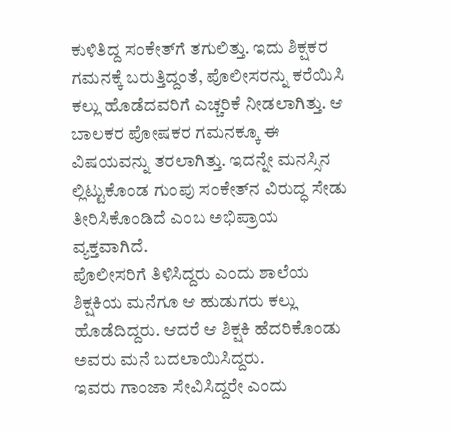ಕುಳಿತಿದ್ದ ಸಂಕೇತ್‌ಗೆ ತಗುಲಿತ್ತು. ಇದು ಶಿಕ್ಷಕರ ಗಮನಕ್ಕೆ ಬರುತ್ತಿದ್ದಂತೆ, ಪೊಲೀಸರನ್ನು ಕರೆಯಿಸಿ ಕಲ್ಲು ಹೊಡೆದವರಿಗೆ ಎಚ್ಚರಿಕೆ ನೀಡಲಾಗಿತ್ತು. ಆ ಬಾಲಕರ ಪೋಷಕರ ಗಮನಕ್ಕೂ ಈ ವಿಷಯವನ್ನು ತರಲಾಗಿತ್ತು. ಇದನ್ನೇ ಮನಸ್ಸಿನ ಲ್ಲಿಟ್ಟುಕೊಂಡ ಗುಂಪು ಸಂಕೇತ್‌ನ ವಿರುದ್ಧ ಸೇಡು ತೀರಿಸಿಕೊಂಡಿದೆ ಎಂಬ ಅಭಿಪ್ರಾಯ ವ್ಯಕ್ತವಾಗಿದೆ.
ಪೊಲೀಸರಿಗೆ ತಿಳಿಸಿದ್ದರು ಎಂದು ಶಾಲೆಯ ಶಿಕ್ಷಕಿಯ ಮನೆಗೂ ಆ ಹುಡುಗರು ಕಲ್ಲು ಹೊಡೆದಿದ್ದರು. ಆದರೆ ಆ ಶಿಕ್ಷಕಿ ಹೆದರಿಕೊಂಡು ಅವರು ಮನೆ ಬದಲಾಯಿಸಿದ್ದರು.
ಇವರು ಗಾಂಜಾ ಸೇವಿಸಿದ್ದರೇ ಎಂದು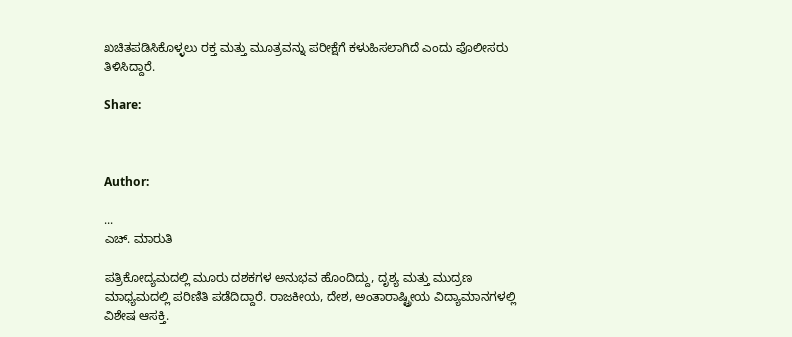ಖಚಿತಪಡಿಸಿಕೊಳ್ಳಲು ರಕ್ತ ಮತ್ತು ಮೂತ್ರವನ್ನು ಪರೀಕ್ಷೆಗೆ ಕಳುಹಿಸಲಾಗಿದೆ ಎಂದು ಪೊಲೀಸರು ತಿಳಿಸಿದ್ದಾರೆ.

Share:



Author:

...
ಎಚ್‌. ಮಾರುತಿ

ಪತ್ರಿಕೋದ್ಯಮದಲ್ಲಿ ಮೂರು ದಶಕಗಳ ಅನುಭವ ಹೊಂದಿದ್ದು, ದೃಶ್ಯ ಮತ್ತು ಮುದ್ರಣ ಮಾಧ್ಯಮದಲ್ಲಿ ಪರಿಣಿತಿ ಪಡೆದಿದ್ದಾರೆ. ರಾಜಕೀಯ, ದೇಶ, ಅಂತಾರಾಷ್ಟ್ರೀಯ ವಿದ್ಯಾಮಾನಗಳಲ್ಲಿ ವಿಶೇಷ ಆಸಕ್ತಿ.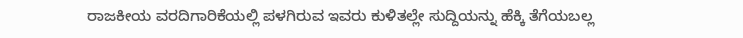ರಾಜಕೀಯ ವರದಿಗಾರಿಕೆಯಲ್ಲಿ ಪಳಗಿರುವ ಇವರು ಕುಳಿತಲ್ಲೇ ಸುದ್ದಿಯನ್ನು ಹೆಕ್ಕಿ ತೆಗೆಯಬಲ್ಲ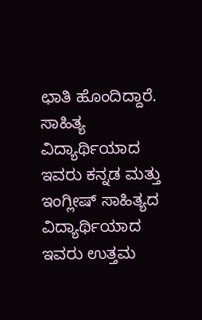ಛಾತಿ ಹೊಂದಿದ್ದಾರೆ. ಸಾಹಿತ್ಯ ವಿದ್ಯಾರ್ಥಿಯಾದ ಇವರು ಕನ್ನಡ ಮತ್ತು ಇಂಗ್ಲೀಷ್‌ ಸಾಹಿತ್ಯದ ವಿದ್ಯಾರ್ಥಿಯಾದ ಇವರು ಉತ್ತಮ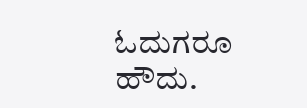ಓದುಗರೂ ಹೌದು.